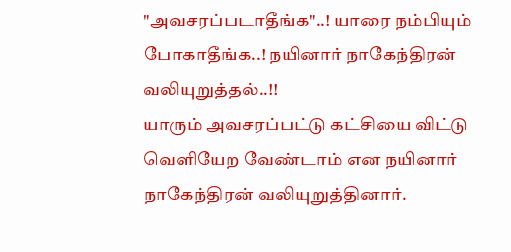"அவசரப்படாதீங்க"..! யாரை நம்பியும் போகாதீங்க..! நயினார் நாகேந்திரன் வலியுறுத்தல்..!!
யாரும் அவசரப்பட்டு கட்சியை விட்டு வெளியேற வேண்டாம் என நயினார் நாகேந்திரன் வலியுறுத்தினார்.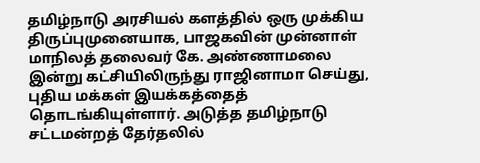தமிழ்நாடு அரசியல் களத்தில் ஒரு முக்கிய திருப்புமுனையாக, பாஜகவின் முன்னாள் மாநிலத் தலைவர் கே. அண்ணாமலை இன்று கட்சியிலிருந்து ராஜினாமா செய்து, புதிய மக்கள் இயக்கத்தைத் தொடங்கியுள்ளார். அடுத்த தமிழ்நாடு சட்டமன்றத் தேர்தலில்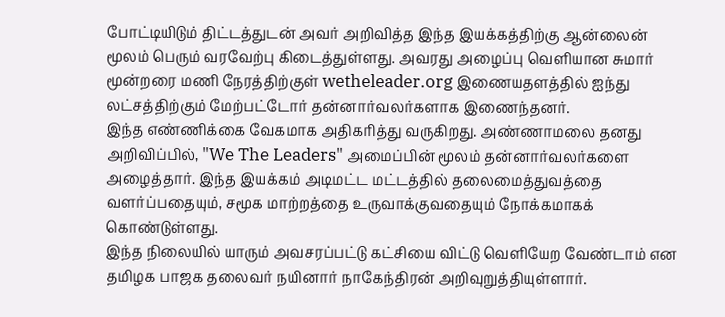போட்டியிடும் திட்டத்துடன் அவர் அறிவித்த இந்த இயக்கத்திற்கு ஆன்லைன் மூலம் பெரும் வரவேற்பு கிடைத்துள்ளது. அவரது அழைப்பு வெளியான சுமார் மூன்றரை மணி நேரத்திற்குள் wetheleader.org இணையதளத்தில் ஐந்து லட்சத்திற்கும் மேற்பட்டோர் தன்னார்வலர்களாக இணைந்தனர்.
இந்த எண்ணிக்கை வேகமாக அதிகரித்து வருகிறது. அண்ணாமலை தனது அறிவிப்பில், "We The Leaders" அமைப்பின் மூலம் தன்னார்வலர்களை அழைத்தார். இந்த இயக்கம் அடிமட்ட மட்டத்தில் தலைமைத்துவத்தை வளர்ப்பதையும், சமூக மாற்றத்தை உருவாக்குவதையும் நோக்கமாகக் கொண்டுள்ளது.
இந்த நிலையில் யாரும் அவசரப்பட்டு கட்சியை விட்டு வெளியேற வேண்டாம் என தமிழக பாஜக தலைவர் நயினார் நாகேந்திரன் அறிவுறுத்தியுள்ளார்.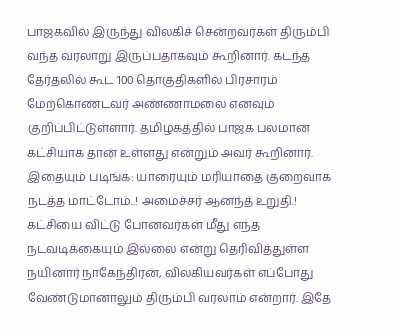பாஜகவில் இருந்து விலகிச் சென்றவர்கள் திரும்பி வந்த வரலாறு இருப்பதாகவும் கூறினார். கடந்த தேர்தலில் கூட 100 தொகுதிகளில் பிரசாரம் மேற்கொண்டவர் அண்ணாமலை எனவும் குறிப்பிட்டுள்ளார். தமிழகத்தில் பாஜக பலமான கட்சியாக தான் உள்ளது என்றும் அவர் கூறினார்.
இதையும் படிங்க: யாரையும் மரியாதை குறைவாக நடத்த மாட்டோம்..! அமைச்சர் ஆனந்த் உறுதி.!
கட்சியை விட்டு போனவர்கள் மீது எந்த நடவடிக்கையும் இல்லை என்று தெரிவித்துள்ள நயினார் நாகேந்திரன், விலகியவர்கள் எப்போது வேண்டுமானாலும் திரும்பி வரலாம் என்றார். இதே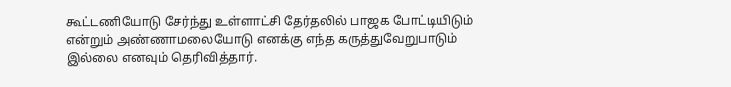கூட்டணியோடு சேர்ந்து உள்ளாட்சி தேர்தலில் பாஜக போட்டியிடும் என்றும் அண்ணாமலையோடு எனக்கு எந்த கருத்துவேறுபாடும் இல்லை எனவும் தெரிவித்தார்.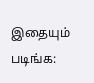இதையும் படிங்க: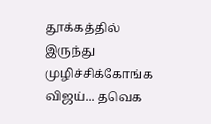தூக்கத்தில் இருந்து முழிச்சிக்கோங்க விஜய்... தவெக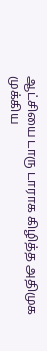ஆட்சியை டாரு டாராக கிழித்த அதிமுக முக்கிய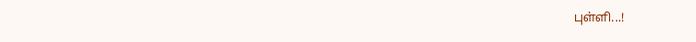புள்ளி...!